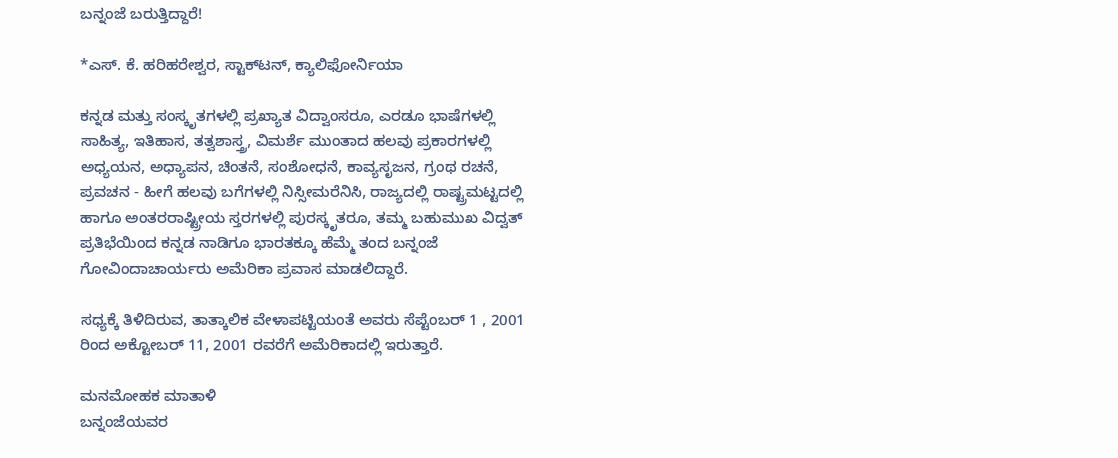ಬನ್ನಂಜೆ ಬರುತ್ತಿದ್ದಾರೆ!

*ಎಸ್‌. ಕೆ. ಹರಿಹರೇಶ್ವರ, ಸ್ಟಾಕ್‌ಟನ್‌, ಕ್ಯಾಲಿಫೋರ್ನಿಯಾ

ಕನ್ನಡ ಮತ್ತು ಸಂಸ್ಕೃತಗಳಲ್ಲಿ ಪ್ರಖ್ಯಾತ ವಿದ್ವಾಂಸರೂ, ಎರಡೂ ಭಾಷೆಗಳಲ್ಲಿ ಸಾಹಿತ್ಯ, ಇತಿಹಾಸ, ತತ್ವಶಾಸ್ತ್ರ, ವಿಮರ್ಶೆ ಮುಂತಾದ ಹಲವು ಪ್ರಕಾರಗಳಲ್ಲಿ ಅಧ್ಯಯನ, ಅಧ್ಯಾಪನ, ಚಿಂತನೆ, ಸಂಶೋಧನೆ, ಕಾವ್ಯಸೃಜನ, ಗ್ರಂಥ ರಚನೆ, ಪ್ರವಚನ - ಹೀಗೆ ಹಲವು ಬಗೆಗಳಲ್ಲಿ ನಿಸ್ಸೀಮರೆನಿಸಿ, ರಾಜ್ಯದಲ್ಲಿ ರಾಷ್ಟ್ರಮಟ್ಟದಲ್ಲಿ ಹಾಗೂ ಅಂತರರಾಷ್ಟ್ರೀಯ ಸ್ತರಗಳಲ್ಲಿ ಪುರಸ್ಕೃತರೂ, ತಮ್ಮ ಬಹುಮುಖ ವಿದ್ವತ್‌ ಪ್ರತಿಭೆಯಿಂದ ಕನ್ನಡ ನಾಡಿಗೂ ಭಾರತಕ್ಕೂ ಹೆಮ್ಮೆ ತಂದ ಬನ್ನಂಜೆ ಗೋವಿಂದಾಚಾರ್ಯರು ಅಮೆರಿಕಾ ಪ್ರವಾಸ ಮಾಡಲಿದ್ದಾರೆ.

ಸಧ್ಯಕ್ಕೆ ತಿಳಿದಿರುವ, ತಾತ್ಕಾಲಿಕ ವೇಳಾಪಟ್ಟಿಯಂತೆ ಅವರು ಸೆಪ್ಟೆಂಬರ್‌ 1 , 2001 ರಿಂದ ಅಕ್ಟೋಬರ್‌ 11, 2001 ರವರೆಗೆ ಅಮೆರಿಕಾದಲ್ಲಿ ಇರುತ್ತಾರೆ.

ಮನಮೋಹಕ ಮಾತಾಳಿ
ಬನ್ನಂಜೆಯವರ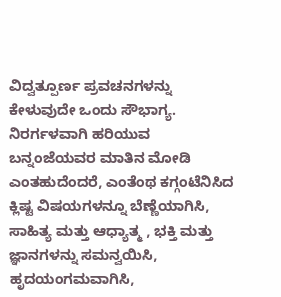ವಿದ್ವತ್ಪೂರ್ಣ ಪ್ರವಚನಗಳನ್ನು ಕೇಳುವುದೇ ಒಂದು ಸೌಭಾಗ್ಯ. ನಿರರ್ಗಳವಾಗಿ ಹರಿಯುವ ಬನ್ನಂಜೆಯವರ ಮಾತಿನ ಮೋಡಿ ಎಂತಹುದೆಂದರೆ, ಎಂತೆಂಥ ಕಗ್ಗಂಟೆನಿಸಿದ ಕ್ಲಿಷ್ಟ ವಿಷಯಗಳನ್ನೂ ಬೆಣ್ಣೆಯಾಗಿಸಿ, ಸಾಹಿತ್ಯ ಮತ್ತು ಆಧ್ಯಾತ್ಮ , ಭಕ್ತಿ ಮತ್ತು ಜ್ಞಾನಗಳನ್ನು ಸಮನ್ವಯಿಸಿ, ಹೃದಯಂಗಮವಾಗಿಸಿ,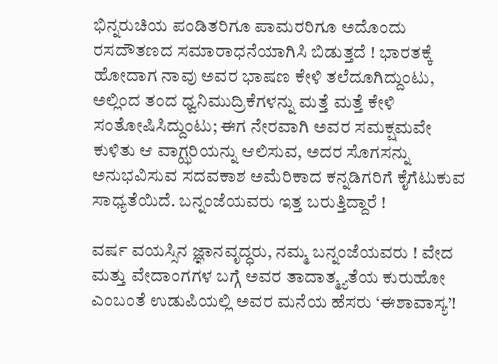ಭಿನ್ನರುಚಿಯ ಪಂಡಿತರಿಗೂ ಪಾಮರರಿಗೂ ಅದೊಂದು ರಸದೌತಣದ ಸಮಾರಾಧನೆಯಾಗಿಸಿ ಬಿಡುತ್ತದೆ ! ಭಾರತಕ್ಕೆ ಹೋದಾಗ ನಾವು ಅವರ ಭಾಷಣ ಕೇಳಿ ತಲೆದೂಗಿದ್ದುಂಟು, ಅಲ್ಲಿಂದ ತಂದ ಧ್ವನಿಮುದ್ರಿಕೆಗಳನ್ನು ಮತ್ತೆ ಮತ್ತೆ ಕೇಳಿ ಸಂತೋಷಿಸಿದ್ದುಂಟು; ಈಗ ನೇರವಾಗಿ ಅವರ ಸಮಕ್ಷಮವೇ ಕುಳಿತು ಆ ವಾಗ್ಝರಿಯನ್ನು ಆಲಿಸುವ, ಅದರ ಸೊಗಸನ್ನು ಅನುಭವಿಸುವ ಸದವಕಾಶ ಅಮೆರಿಕಾದ ಕನ್ನಡಿಗರಿಗೆ ಕೈಗೆಟುಕುವ ಸಾಧ್ಯತೆಯಿದೆ. ಬನ್ನಂಜೆಯವರು ಇತ್ತ ಬರುತ್ತಿದ್ದಾರೆ !

ವರ್ಷ ವಯಸ್ಸಿನ ಜ್ಞಾನವೃದ್ಧರು, ನಮ್ಮ ಬನ್ನಂಜೆಯವರು ! ವೇದ ಮತ್ತು ವೇದಾಂಗಗಳ ಬಗ್ಗೆ ಅವರ ತಾದಾತ್ಮ್ಯತೆಯ ಕುರುಹೋ ಎಂಬಂತೆ ಉಡುಪಿಯಲ್ಲಿ ಅವರ ಮನೆಯ ಹೆಸರು ‘ಈಶಾವಾಸ್ಯ’!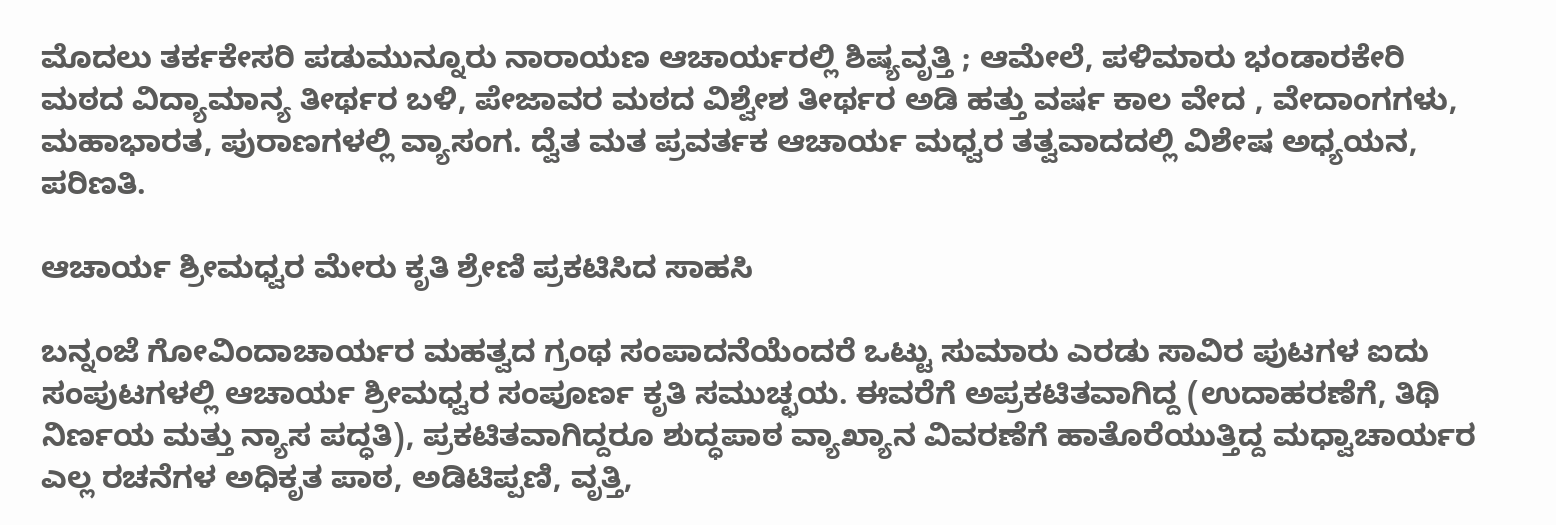ಮೊದಲು ತರ್ಕಕೇಸರಿ ಪಡುಮುನ್ನೂರು ನಾರಾಯಣ ಆಚಾರ್ಯರಲ್ಲಿ ಶಿಷ್ಯವೃತ್ತಿ ; ಆಮೇಲೆ, ಪಳಿಮಾರು ಭಂಡಾರಕೇರಿ ಮಠದ ವಿದ್ಯಾಮಾನ್ಯ ತೀರ್ಥರ ಬಳಿ, ಪೇಜಾವರ ಮಠದ ವಿಶ್ವೇಶ ತೀರ್ಥರ ಅಡಿ ಹತ್ತು ವರ್ಷ ಕಾಲ ವೇದ , ವೇದಾಂಗಗಳು, ಮಹಾಭಾರತ, ಪುರಾಣಗಳಲ್ಲಿ ವ್ಯಾಸಂಗ. ದ್ವೆತ ಮತ ಪ್ರವರ್ತಕ ಆಚಾರ್ಯ ಮಧ್ವರ ತತ್ವವಾದದಲ್ಲಿ ವಿಶೇಷ ಅಧ್ಯಯನ, ಪರಿಣತಿ.

ಆಚಾರ್ಯ ಶ್ರೀಮಧ್ವರ ಮೇರು ಕೃತಿ ಶ್ರೇಣಿ ಪ್ರಕಟಿಸಿದ ಸಾಹಸಿ

ಬನ್ನಂಜೆ ಗೋವಿಂದಾಚಾರ್ಯರ ಮಹತ್ವದ ಗ್ರಂಥ ಸಂಪಾದನೆಯೆಂದರೆ ಒಟ್ಟು ಸುಮಾರು ಎರಡು ಸಾವಿರ ಪುಟಗಳ ಐದು ಸಂಪುಟಗಳಲ್ಲಿ ಆಚಾರ್ಯ ಶ್ರೀಮಧ್ವರ ಸಂಪೂರ್ಣ ಕೃತಿ ಸಮುಚ್ಛಯ. ಈವರೆಗೆ ಅಪ್ರಕಟಿತವಾಗಿದ್ದ (ಉದಾಹರಣೆಗೆ, ತಿಥಿ ನಿರ್ಣಯ ಮತ್ತು ನ್ಯಾಸ ಪದ್ಧತಿ), ಪ್ರಕಟಿತವಾಗಿದ್ದರೂ ಶುದ್ಧಪಾಠ ವ್ಯಾಖ್ಯಾನ ವಿವರಣೆಗೆ ಹಾತೊರೆಯುತ್ತಿದ್ದ ಮಧ್ವಾಚಾರ್ಯರ ಎಲ್ಲ ರಚನೆಗಳ ಅಧಿಕೃತ ಪಾಠ, ಅಡಿಟಿಪ್ಪಣಿ, ವೃತ್ತಿ,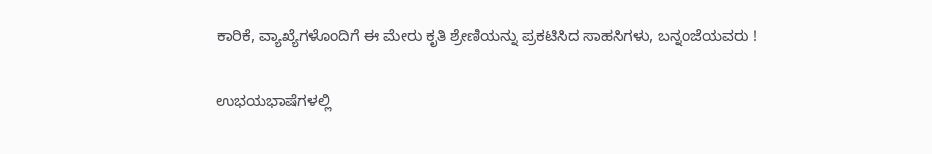ಕಾರಿಕೆ, ವ್ಯಾಖ್ಯೆಗಳೊಂದಿಗೆ ಈ ಮೇರು ಕೃತಿ ಶ್ರೇಣಿಯನ್ನು ಪ್ರಕಟಿಸಿದ ಸಾಹಸಿಗಳು, ಬನ್ನಂಜೆಯವರು !

ಉಭಯಭಾಷೆಗಳಲ್ಲಿ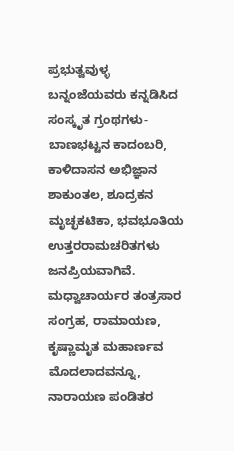ಪ್ರಭುತ್ವವುಳ್ಳ ಬನ್ನಂಜೆಯವರು ಕನ್ನಡಿಸಿದ ಸಂಸ್ಕೃತ ಗ್ರಂಥಗಳು- ಬಾಣಭಟ್ಟನ ಕಾದಂಬರಿ, ಕಾಳಿದಾಸನ ಅಭಿಜ್ಞಾನ ಶಾಕುಂತಲ, ಶೂದ್ರಕನ ಮೃಚ್ಛಕಟಿಕಾ, ಭವಭೂತಿಯ ಉತ್ತರರಾಮಚರಿತಗಳು ಜನಪ್ರಿಯವಾಗಿವೆ. ಮಧ್ವಾಚಾರ್ಯರ ತಂತ್ರಸಾರ ಸಂಗ್ರಹ, ರಾಮಾಯಣ, ಕೃಷ್ಣಾಮೃತ ಮಹಾರ್ಣವ ಮೊದಲಾದವನ್ನೂ, ನಾರಾಯಣ ಪಂಡಿತರ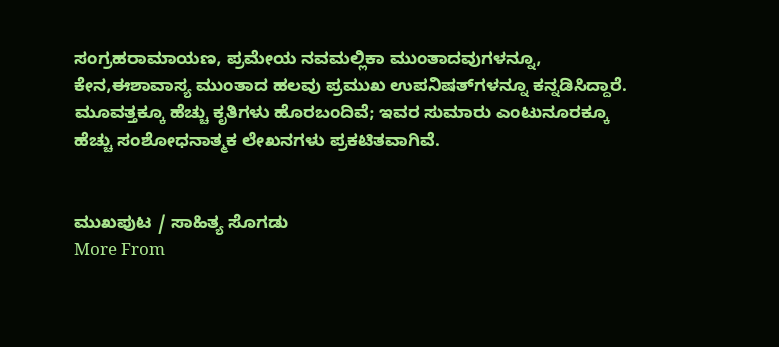ಸಂಗ್ರಹರಾಮಾಯಣ, ಪ್ರಮೇಯ ನವಮಲ್ಲಿಕಾ ಮುಂತಾದವುಗಳನ್ನೂ, ಕೇನ,ಈಶಾವಾಸ್ಯ ಮುಂತಾದ ಹಲವು ಪ್ರಮುಖ ಉಪನಿಷತ್‌ಗಳನ್ನೂ ಕನ್ನಡಿಸಿದ್ದಾರೆ. ಮೂವತ್ತಕ್ಕೂ ಹೆಚ್ಚು ಕೃತಿಗಳು ಹೊರಬಂದಿವೆ; ಇವರ ಸುಮಾರು ಎಂಟುನೂರಕ್ಕೂ ಹೆಚ್ಚು ಸಂಶೋಧನಾತ್ಮಕ ಲೇಖನಗಳು ಪ್ರಕಟಿತವಾಗಿವೆ.


ಮುಖಪುಟ / ಸಾಹಿತ್ಯ ಸೊಗಡು
More From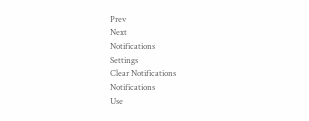Prev
Next
Notifications
Settings
Clear Notifications
Notifications
Use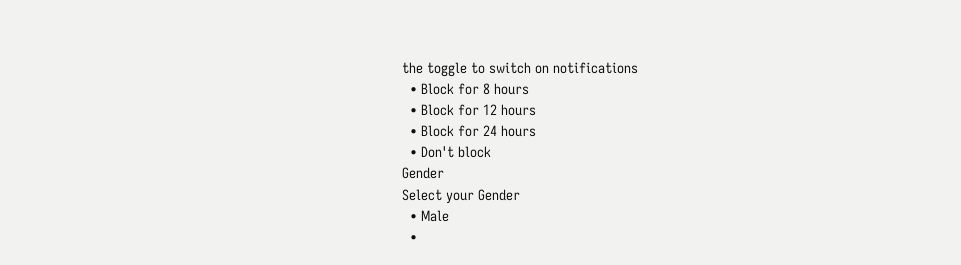the toggle to switch on notifications
  • Block for 8 hours
  • Block for 12 hours
  • Block for 24 hours
  • Don't block
Gender
Select your Gender
  • Male
  •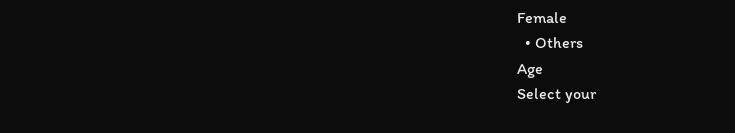Female
  • Others
Age
Select your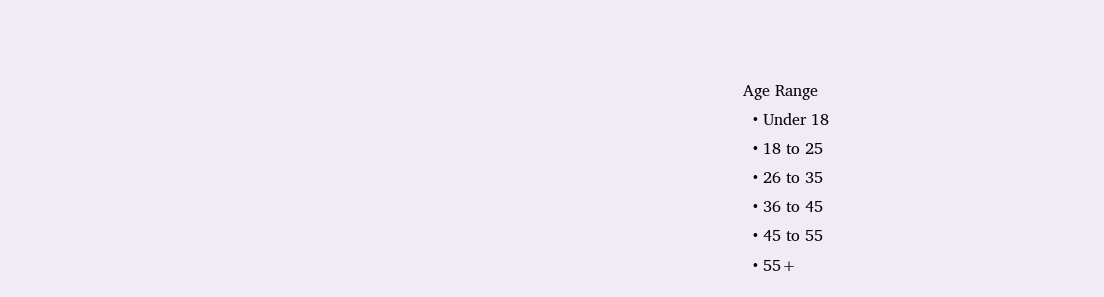Age Range
  • Under 18
  • 18 to 25
  • 26 to 35
  • 36 to 45
  • 45 to 55
  • 55+